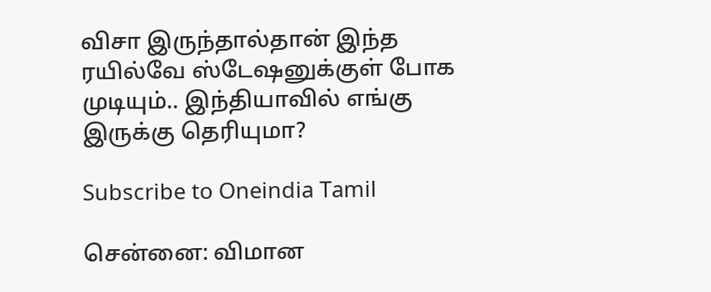விசா இருந்தால்தான் இந்த ரயில்வே ஸ்டேஷனுக்குள் போக முடியும்.. இந்தியாவில் எங்கு இருக்கு தெரியுமா?

Subscribe to Oneindia Tamil

சென்னை: விமான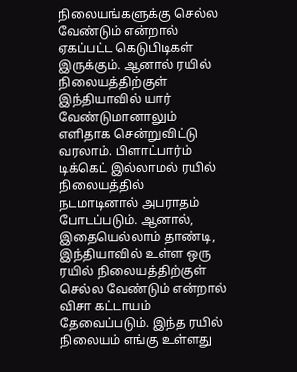நிலையங்களுக்கு செல்ல வேண்டும் என்றால் ஏகப்பட்ட கெடுபிடிகள் இருக்கும். ஆனால் ரயில் நிலையத்திற்குள் இந்தியாவில் யார் வேண்டுமானாலும் எளிதாக சென்றுவிட்டு வரலாம். பிளாட்பார்ம் டிக்கெட் இல்லாமல் ரயில் நிலையத்தில் நடமாடினால் அபராதம் போடப்படும். ஆனால், இதையெல்லாம் தாண்டி, இந்தியாவில் உள்ள ஒரு ரயில் நிலையத்திற்குள் செல்ல வேண்டும் என்றால் விசா கட்டாயம் தேவைப்படும். இந்த ரயில் நிலையம் எங்கு உள்ளது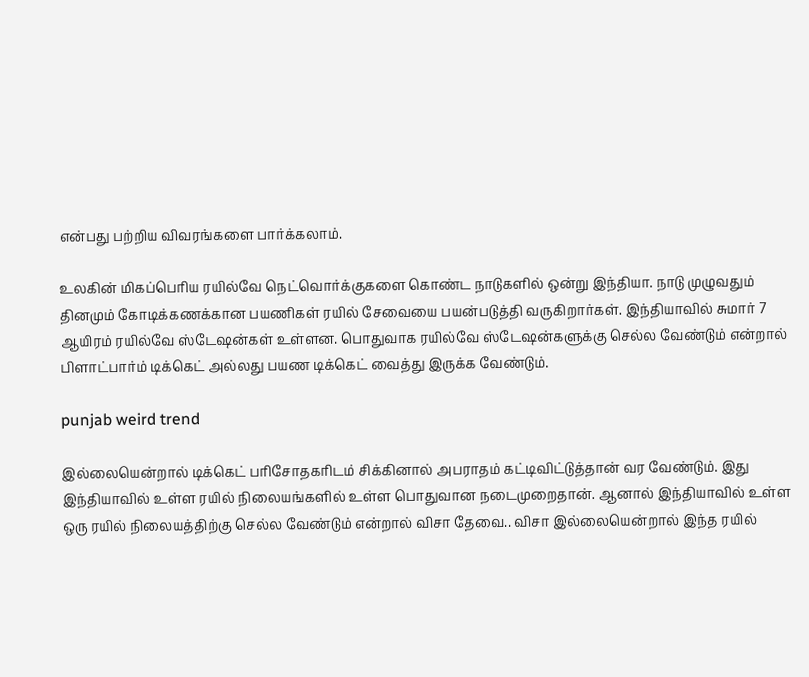என்பது பற்றிய விவரங்களை பார்க்கலாம்.

உலகின் மிகப்பெரிய ரயில்வே நெட்வொர்க்குகளை கொண்ட நாடுகளில் ஒன்று இந்தியா. நாடு முழுவதும் தினமும் கோடிக்கணக்கான பயணிகள் ரயில் சேவையை பயன்படுத்தி வருகிறார்கள். இந்தியாவில் சுமார் 7 ஆயிரம் ரயில்வே ஸ்டேஷன்கள் உள்ளன. பொதுவாக ரயில்வே ஸ்டேஷன்களுக்கு செல்ல வேண்டும் என்றால் பிளாட்பார்ம் டிக்கெட் அல்லது பயண டிக்கெட் வைத்து இருக்க வேண்டும்.

punjab weird trend

இல்லையென்றால் டிக்கெட் பரிசோதகரிடம் சிக்கினால் அபராதம் கட்டிவிட்டுத்தான் வர வேண்டும். இது இந்தியாவில் உள்ள ரயில் நிலையங்களில் உள்ள பொதுவான நடைமுறைதான். ஆனால் இந்தியாவில் உள்ள ஒரு ரயில் நிலையத்திற்கு செல்ல வேண்டும் என்றால் விசா தேவை.. விசா இல்லையென்றால் இந்த ரயில்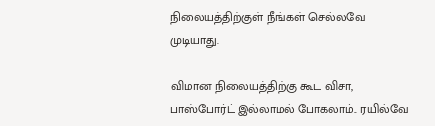நிலையத்திற்குள் நீங்கள் செல்லவே முடியாது.

விமான நிலையத்திற்கு கூட விசா, பாஸ்போர்ட் இல்லாமல் போகலாம்.. ரயில்வே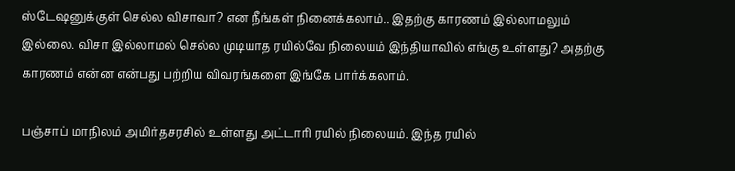ஸ்டேஷனுக்குள் செல்ல விசாவா? என நீங்கள் நினைக்கலாம்.. இதற்கு காரணம் இல்லாமலும் இல்லை. விசா இல்லாமல் செல்ல முடியாத ரயில்வே நிலையம் இந்தியாவில் எங்கு உள்ளது? அதற்கு காரணம் என்ன என்பது பற்றிய விவரங்களை இங்கே பார்க்கலாம்.

பஞ்சாப் மாநிலம் அமிர்தசரசில் உள்ளது அட்டாரி ரயில் நிலையம். இந்த ரயில்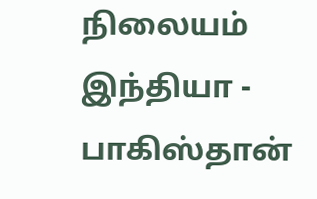நிலையம் இந்தியா - பாகிஸ்தான்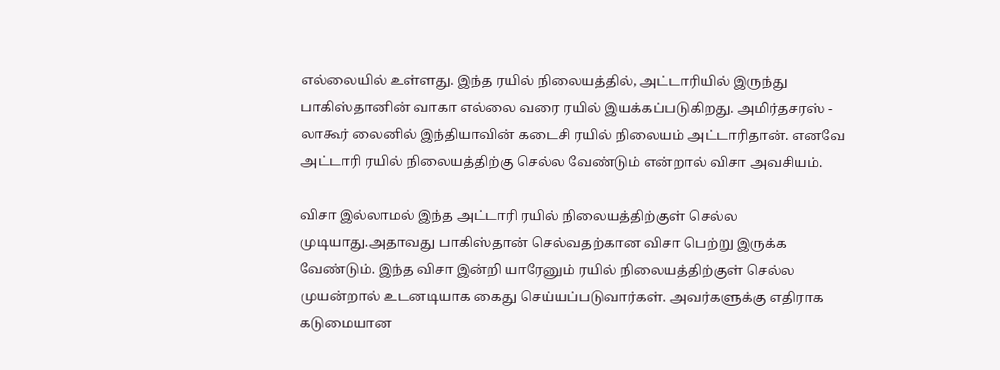எல்லையில் உள்ளது. இந்த ரயில் நிலையத்தில், அட்டாரியில் இருந்து பாகிஸ்தானின் வாகா எல்லை வரை ரயில் இயக்கப்படுகிறது. அமிர்தசரஸ் - லாகூர் லைனில் இந்தியாவின் கடைசி ரயில் நிலையம் அட்டாரிதான். எனவே அட்டாரி ரயில் நிலையத்திற்கு செல்ல வேண்டும் என்றால் விசா அவசியம்.

விசா இல்லாமல் இந்த அட்டாரி ரயில் நிலையத்திற்குள் செல்ல முடியாது.அதாவது பாகிஸ்தான் செல்வதற்கான விசா பெற்று இருக்க வேண்டும். இந்த விசா இன்றி யாரேனும் ரயில் நிலையத்திற்குள் செல்ல முயன்றால் உடனடியாக கைது செய்யப்படுவார்கள். அவர்களுக்கு எதிராக கடுமையான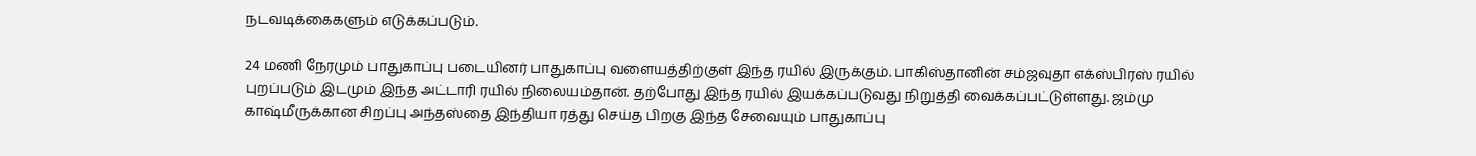நடவடிக்கைகளும் எடுக்கப்படும்.

24 மணி நேரமும் பாதுகாப்பு படையினர் பாதுகாப்பு வளையத்திற்குள் இந்த ரயில் இருக்கும். பாகிஸ்தானின் சம்ஜவுதா எக்ஸ்பிரஸ் ரயில் புறப்படும் இடமும் இந்த அட்டாரி ரயில் நிலையம்தான். தற்போது இந்த ரயில் இயக்கப்படுவது நிறுத்தி வைக்கப்பட்டுள்ளது. ஜம்மு காஷ்மீருக்கான சிறப்பு அந்தஸ்தை இந்தியா ரத்து செய்த பிறகு இந்த சேவையும் பாதுகாப்பு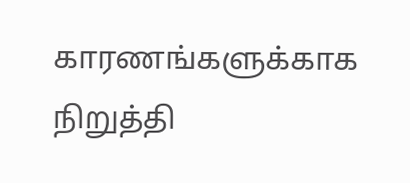காரணங்களுக்காக நிறுத்தி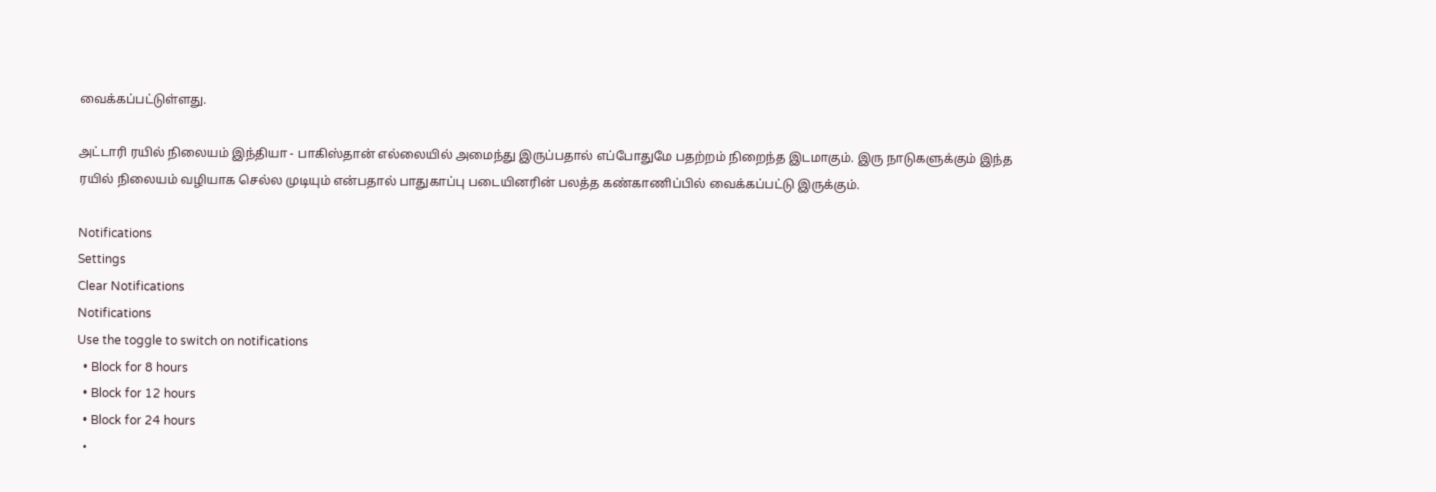வைக்கப்பட்டுள்ளது.

அட்டாரி ரயில் நிலையம் இந்தியா - பாகிஸ்தான் எல்லையில் அமைந்து இருப்பதால் எப்போதுமே பதற்றம் நிறைந்த இடமாகும். இரு நாடுகளுக்கும் இந்த ரயில் நிலையம் வழியாக செல்ல முடியும் என்பதால் பாதுகாப்பு படையினரின் பலத்த கண்காணிப்பில் வைக்கப்பட்டு இருக்கும்.

Notifications
Settings
Clear Notifications
Notifications
Use the toggle to switch on notifications
  • Block for 8 hours
  • Block for 12 hours
  • Block for 24 hours
  •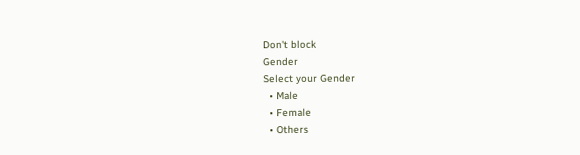Don't block
Gender
Select your Gender
  • Male
  • Female
  • Others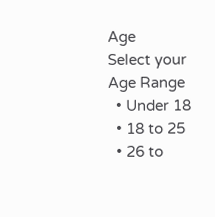Age
Select your Age Range
  • Under 18
  • 18 to 25
  • 26 to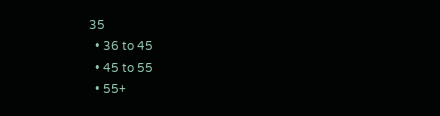35
  • 36 to 45
  • 45 to 55
  • 55+